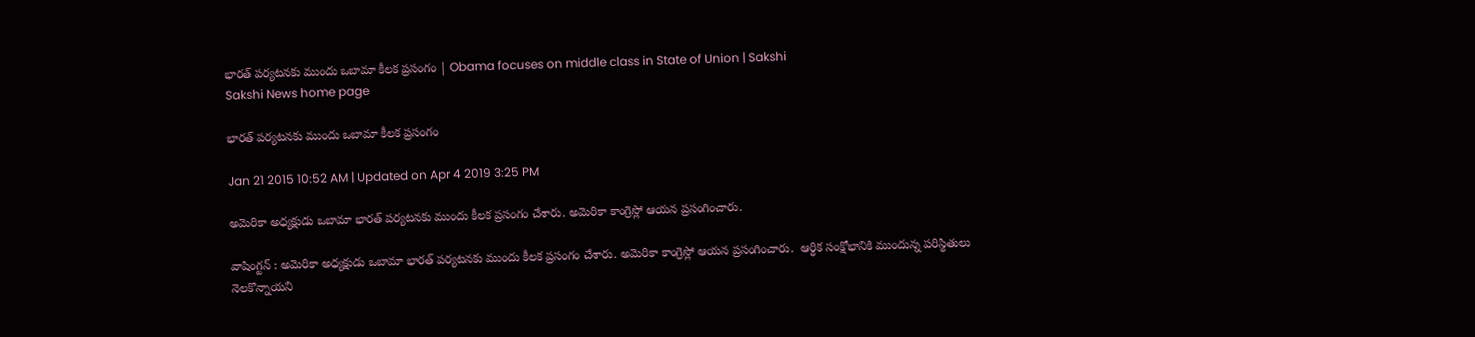భారత్ పర్యటనకు ముందు ఒబామా కీలక ప్రసంగం | Obama focuses on middle class in State of Union | Sakshi
Sakshi News home page

భారత్ పర్యటనకు ముందు ఒబామా కీలక ప్రసంగం

Jan 21 2015 10:52 AM | Updated on Apr 4 2019 3:25 PM

అమెరికా అధ్యక్షుడు ఒబామా భారత్ పర్యటనకు ముందు కీలక ప్రసంగం చేశారు. అమెరికా కాంగ్రెస్లో ఆయన ప్రసంగించారు.

వాషింగ్టన్ : అమెరికా అధ్యక్షుడు ఒబామా భారత్ పర్యటనకు ముందు కీలక ప్రసంగం చేశారు. అమెరికా కాంగ్రెస్లో ఆయన ప్రసంగించారు.  ఆర్థిక సంక్షోభానికి ముందున్న పరిస్థితులు నెలకొన్నాయని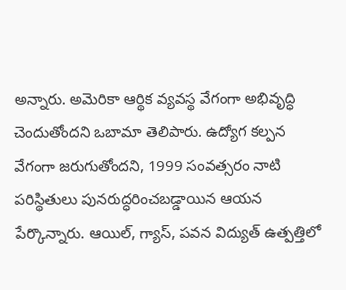అన్నారు. అమెరికా ఆర్థిక వ్యవస్థ వేగంగా అభివృద్ధి చెందుతోందని ఒబామా తెలిపారు. ఉద్యోగ కల్పన వేగంగా జరుగుతోందని, 1999 సంవత్సరం నాటి పరిస్థితులు పునరుద్ధరించబడ్డాయిన ఆయన పేర్కొన్నారు. ఆయిల్, గ్యాస్, పవన విద్యుత్ ఉత్పత్తిలో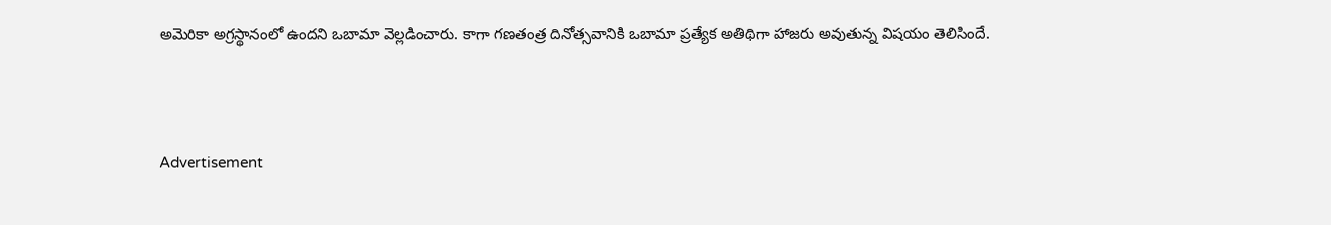అమెరికా అగ్రస్థానంలో ఉందని ఒబామా వెల్లడించారు. కాగా గణతంత్ర దినోత్సవానికి ఒబామా ప్రత్యేక అతిథిగా హాజరు అవుతున్న విషయం తెలిసిందే.



Advertisement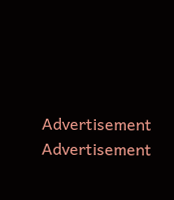Advertisement
Advertisement